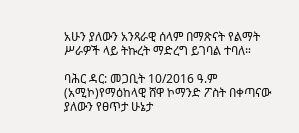አሁን ያለውን አንጻራዊ ሰላም በማጽናት የልማት ሥራዎች ላይ ትኩረት ማድረግ ይገባል ተባለ።

ባሕር ዳር: መጋቢት 10/2016 ዓ.ም (አሚኮ)የማዕከላዊ ሸዋ ኮማንድ ፖስት በቀጣናው ያለውን የፀጥታ ሁኔታ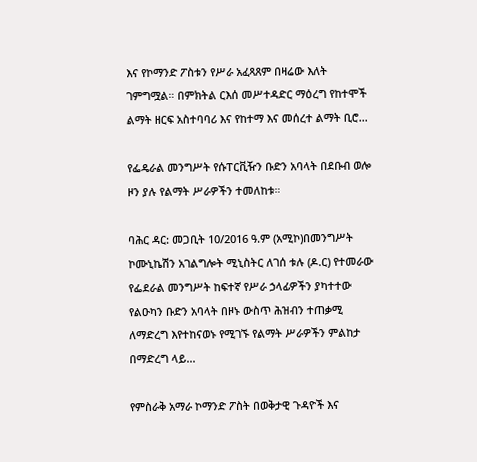እና የኮማንድ ፖስቱን የሥራ አፈጻጸም በዛሬው እለት ገምግሟል። በምክትል ርእሰ መሥተዳድር ማዕረግ የከተሞች ልማት ዘርፍ አስተባባሪ እና የከተማ እና መሰረተ ልማት ቢሮ...

የፌዴራል መንግሥት የሱፐርቪዥን ቡድን አባላት በደቡብ ወሎ ዞን ያሉ የልማት ሥራዎችን ተመለከቱ።

ባሕር ዳር: መጋቢት 10/2016 ዓ.ም (አሚኮ)በመንግሥት ኮሙኒኬሽን አገልግሎት ሚኒስትር ለገሰ ቱሉ (ዶ.ር) የተመራው የፌደራል መንግሥት ከፍተኛ የሥራ ኃላፊዎችን ያካተተው የልዑካን ቡድን አባላት በዞኑ ውስጥ ሕዝብን ተጠቃሚ ለማድረግ እየተከናወኑ የሚገኙ የልማት ሥራዎችን ምልከታ በማድረግ ላይ...

የምስራቅ አማራ ኮማንድ ፖስት በወቅታዊ ጉዳዮች እና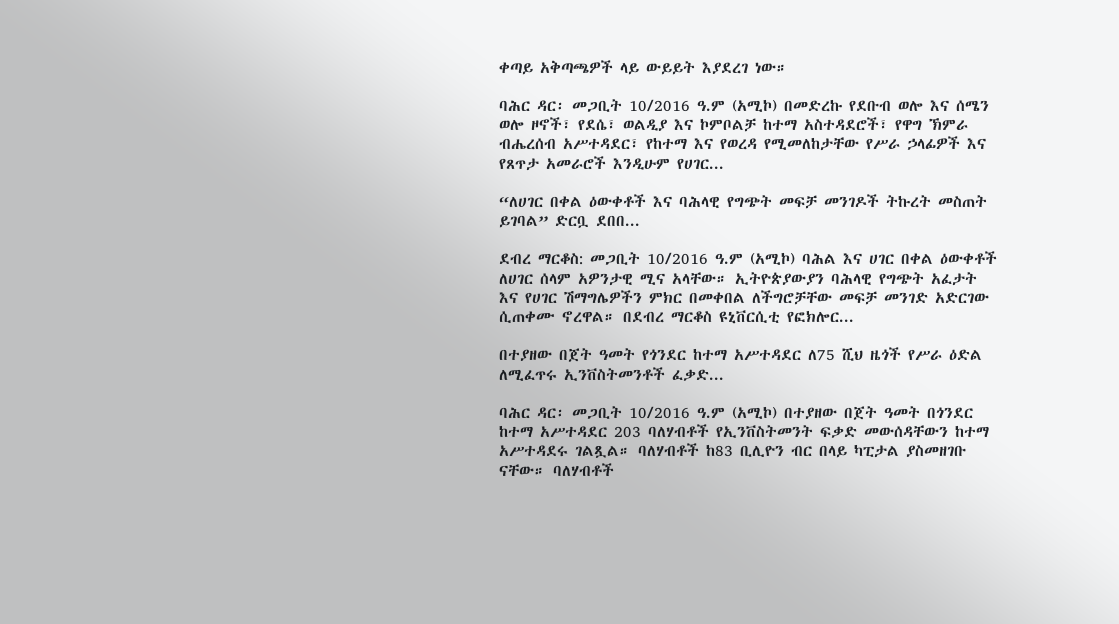ቀጣይ አቅጣጫዎች ላይ ውይይት እያደረገ ነው።

ባሕር ዳር፡ መጋቢት 10/2016 ዓ.ም (አሚኮ) በመድረኩ የደቡብ ወሎ እና ሰሜን ወሎ ዞኖች፣ የደሴ፣ ወልዲያ እና ኮምቦልቻ ከተማ አስተዳደሮች፣ የዋግ ኽምራ ብሔረሰብ አሥተዳደር፣ የከተማ እና የወረዳ የሚመለከታቸው የሥራ ኃላፊዎች እና የጸጥታ አመራሮች እንዲሁም የሀገር...

“ለሀገር በቀል ዕውቀቶች እና ባሕላዊ የግጭት መፍቻ መንገዶች ትኩረት መስጠት ይገባል” ድርቧ ደበበ...

ደብረ ማርቆስ: መጋቢት 10/2016 ዓ.ም (አሚኮ) ባሕል እና ሀገር በቀል ዕውቀቶች ለሀገር ሰላም አዎንታዊ ሚና አላቸው። ኢትዮጵያውያን ባሕላዊ የግጭት አፈታት እና የሀገር ሽማግሌዎችን ምክር በመቀበል ለችግሮቻቸው መፍቻ መንገድ አድርገው ሲጠቀሙ ኖረዋል። በደብረ ማርቆስ ዩኒቨርሲቲ የፎክሎር...

በተያዘው በጀት ዓመት የጎንደር ከተማ አሥተዳደር ለ75 ሺህ ዜጎች የሥራ ዕድል ለሚፈጥሩ ኢንቨስትመንቶች ፈቃድ...

ባሕር ዳር፡ መጋቢት 10/2016 ዓ.ም (አሚኮ) በተያዘው በጀት ዓመት በጎንደር ከተማ አሥተዳደር 203 ባለሃብቶች የኢንቨስትመንት ፍቃድ መውሰዳቸውን ከተማ አሥተዳደሩ ገልጿል። ባለሃብቶች ከ83 ቢሊዮን ብር በላይ ካፒታል ያስመዘገቡ ናቸው። ባለሃብቶች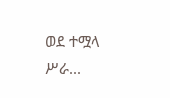ወደ ተሟላ ሥራ...